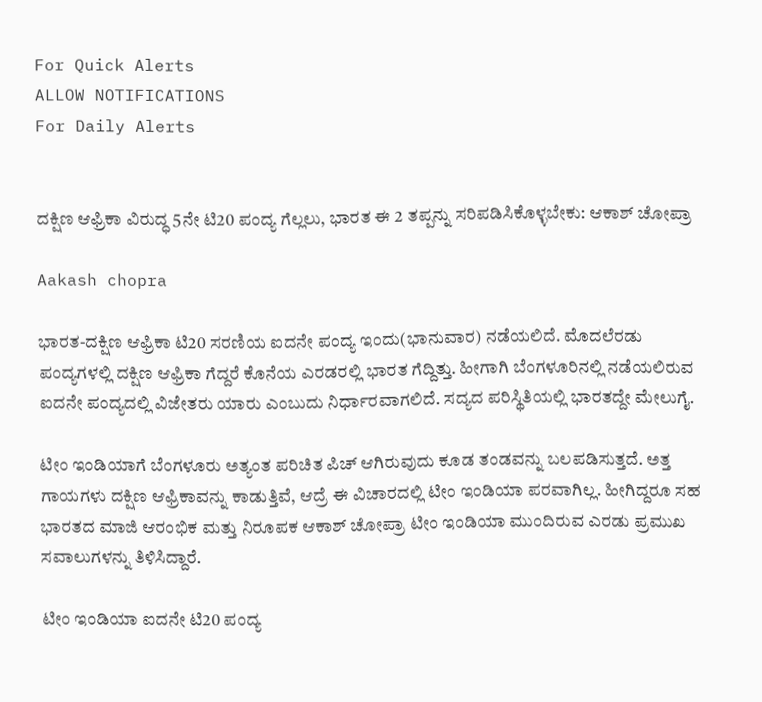For Quick Alerts
ALLOW NOTIFICATIONS
For Daily Alerts


ದಕ್ಷಿಣ ಆಫ್ರಿಕಾ ವಿರುದ್ಧ 5ನೇ ಟಿ20 ಪಂದ್ಯ ಗೆಲ್ಲಲು, ಭಾರತ ಈ 2 ತಪ್ಪನ್ನು ಸರಿಪಡಿಸಿಕೊಳ್ಳಬೇಕು: ಆಕಾಶ್ ಚೋಪ್ರಾ

Aakash chopra

ಭಾರತ-ದಕ್ಷಿಣ ಆಫ್ರಿಕಾ ಟಿ20 ಸರಣಿಯ ಐದನೇ ಪಂದ್ಯ ಇಂದು(ಭಾನುವಾರ) ನಡೆಯಲಿದೆ. ಮೊದಲೆರಡು ಪಂದ್ಯಗಳಲ್ಲಿ ದಕ್ಷಿಣ ಆಫ್ರಿಕಾ ಗೆದ್ದರೆ ಕೊನೆಯ ಎರಡರಲ್ಲಿ ಭಾರತ ಗೆದ್ದಿತ್ತು. ಹೀಗಾಗಿ ಬೆಂಗಳೂರಿನಲ್ಲಿ ನಡೆಯಲಿರುವ ಐದನೇ ಪಂದ್ಯದಲ್ಲಿ ವಿಜೇತರು ಯಾರು ಎಂಬುದು ನಿರ್ಧಾರವಾಗಲಿದೆ. ಸದ್ಯದ ಪರಿಸ್ಥಿತಿಯಲ್ಲಿ ಭಾರತದ್ದೇ ಮೇಲುಗೈ.

ಟೀಂ ಇಂಡಿಯಾಗೆ ಬೆಂಗಳೂರು ಅತ್ಯಂತ ಪರಿಚಿತ ಪಿಚ್ ಆಗಿರುವುದು ಕೂಡ ತಂಡವನ್ನು ಬಲಪಡಿಸುತ್ತದೆ. ಅತ್ತ ಗಾಯಗಳು ದಕ್ಷಿಣ ಆಫ್ರಿಕಾವನ್ನು ಕಾಡುತ್ತಿವೆ, ಆದ್ರೆ ಈ ವಿಚಾರದಲ್ಲಿ ಟೀಂ ಇಂಡಿಯಾ ಪರವಾಗಿಲ್ಲ. ಹೀಗಿದ್ದರೂ ಸಹ ಭಾರತದ ಮಾಜಿ ಆರಂಭಿಕ ಮತ್ತು ನಿರೂಪಕ ಆಕಾಶ್ ಚೋಪ್ರಾ ಟೀಂ ಇಂಡಿಯಾ ಮುಂದಿರುವ ಎರಡು ಪ್ರಮುಖ ಸವಾಲುಗಳನ್ನು ತಿಳಿಸಿದ್ದಾರೆ.

ಟೀಂ ಇಂಡಿಯಾ ಐದನೇ ಟಿ20 ಪಂದ್ಯ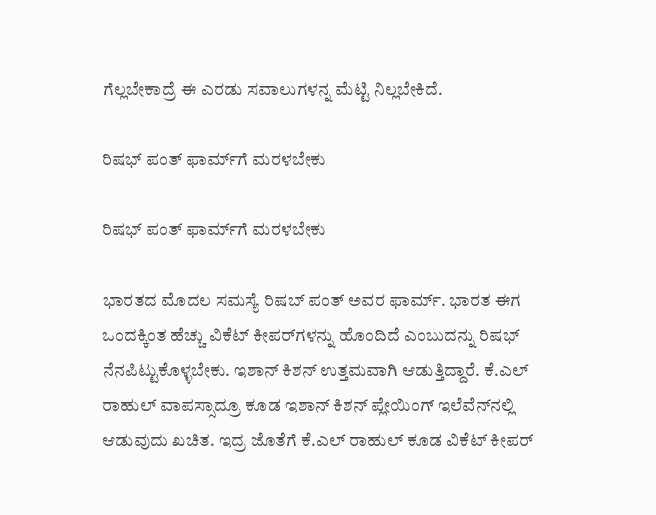ಗೆಲ್ಲಬೇಕಾದ್ರೆ ಈ ಎರಡು ಸವಾಲುಗಳನ್ನ ಮೆಟ್ಟಿ ನಿಲ್ಲಬೇಕಿದೆ.

ರಿಷಭ್ ಪಂತ್ ಫಾರ್ಮ್‌ಗೆ ಮರಳಬೇಕು

ರಿಷಭ್ ಪಂತ್ ಫಾರ್ಮ್‌ಗೆ ಮರಳಬೇಕು

ಭಾರತದ ಮೊದಲ ಸಮಸ್ಯೆ ರಿಷಬ್ ಪಂತ್ ಅವರ ಫಾರ್ಮ್. ಭಾರತ ಈಗ ಒಂದಕ್ಕಿಂತ ಹೆಚ್ಚು ವಿಕೆಟ್ ಕೀಪರ್‌ಗಳನ್ನು ಹೊಂದಿದೆ ಎಂಬುದನ್ನು ರಿಷಭ್ ನೆನಪಿಟ್ಟುಕೊಳ್ಳಬೇಕು. ಇಶಾನ್ ಕಿಶನ್ ಉತ್ತಮವಾಗಿ ಆಡುತ್ತಿದ್ದಾರೆ. ಕೆ.ಎಲ್ ರಾಹುಲ್ ವಾಪಸ್ಸಾದ್ರೂ ಕೂಡ ಇಶಾನ್ ಕಿಶನ್ ಪ್ಲೇಯಿಂಗ್ ಇಲೆವೆನ್‌ನಲ್ಲಿ ಆಡುವುದು ಖಚಿತ. ಇದ್ರ ಜೊತೆಗೆ ಕೆ.ಎಲ್ ರಾಹುಲ್ ಕೂಡ ವಿಕೆಟ್ ಕೀಪರ್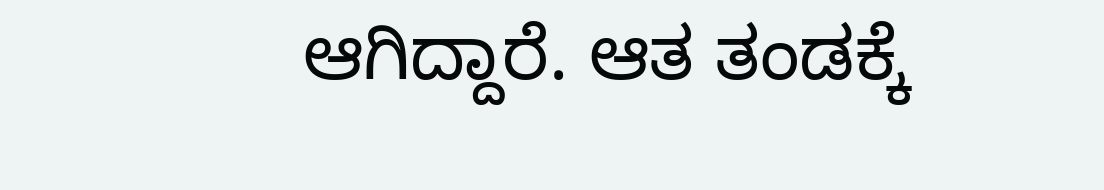ಆಗಿದ್ದಾರೆ. ಆತ ತಂಡಕ್ಕೆ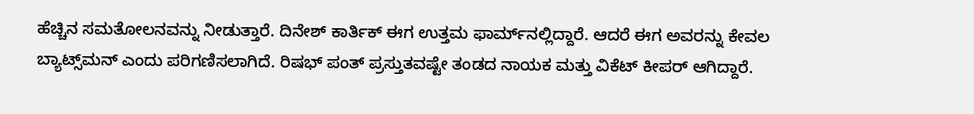ಹೆಚ್ಚಿನ ಸಮತೋಲನವನ್ನು ನೀಡುತ್ತಾರೆ. ದಿನೇಶ್ ಕಾರ್ತಿಕ್ ಈಗ ಉತ್ತಮ ಫಾರ್ಮ್‌ನಲ್ಲಿದ್ದಾರೆ. ಆದರೆ ಈಗ ಅವರನ್ನು ಕೇವಲ ಬ್ಯಾಟ್ಸ್‌ಮನ್ ಎಂದು ಪರಿಗಣಿಸಲಾಗಿದೆ. ರಿಷಭ್ ಪಂತ್ ಪ್ರಸ್ತುತವಷ್ಟೇ ತಂಡದ ನಾಯಕ ಮತ್ತು ವಿಕೆಟ್ ಕೀಪರ್ ಆಗಿದ್ದಾರೆ.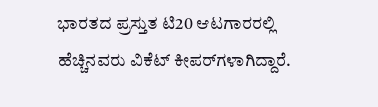ಭಾರತದ ಪ್ರಸ್ತುತ ಟಿ20 ಆಟಗಾರರಲ್ಲಿ ಹೆಚ್ಚಿನವರು ವಿಕೆಟ್ ಕೀಪರ್‌ಗಳಾಗಿದ್ದಾರೆ.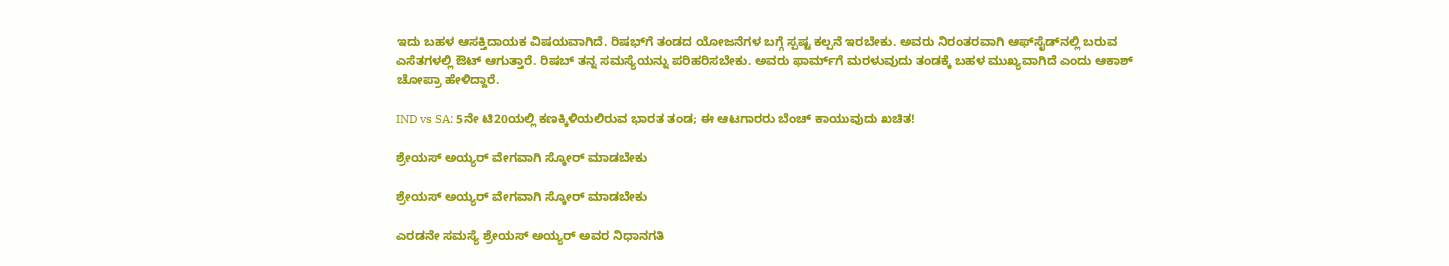ಇದು ಬಹಳ ಆಸಕ್ತಿದಾಯಕ ವಿಷಯವಾಗಿದೆ. ರಿಷಭ್‌ಗೆ ತಂಡದ ಯೋಜನೆಗಳ ಬಗ್ಗೆ ಸ್ಪಷ್ಟ ಕಲ್ಪನೆ ಇರಬೇಕು. ಅವರು ನಿರಂತರವಾಗಿ ಆಫ್‌ಸೈಡ್‌ನಲ್ಲಿ ಬರುವ ಎಸೆತಗಳಲ್ಲಿ ಔಟ್ ಆಗುತ್ತಾರೆ. ರಿಷಬ್ ತನ್ನ ಸಮಸ್ಯೆಯನ್ನು ಪರಿಹರಿಸಬೇಕು. ಅವರು ಫಾರ್ಮ್‌ಗೆ ಮರಳುವುದು ತಂಡಕ್ಕೆ ಬಹಳ ಮುಖ್ಯವಾಗಿದೆ ಎಂದು ಆಕಾಶ್ ಚೋಪ್ರಾ ಹೇಳಿದ್ದಾರೆ.

IND vs SA: 5ನೇ ಟಿ20ಯಲ್ಲಿ ಕಣಕ್ಕಿಳಿಯಲಿರುವ ಭಾರತ ತಂಡ; ಈ ಆಟಗಾರರು ಬೆಂಚ್ ಕಾಯುವುದು ಖಚಿತ!

ಶ್ರೇಯಸ್ ಅಯ್ಯರ್ ವೇಗವಾಗಿ ಸ್ಕೋರ್ ಮಾಡಬೇಕು

ಶ್ರೇಯಸ್ ಅಯ್ಯರ್ ವೇಗವಾಗಿ ಸ್ಕೋರ್ ಮಾಡಬೇಕು

ಎರಡನೇ ಸಮಸ್ಯೆ ಶ್ರೇಯಸ್ ಅಯ್ಯರ್ ಅವರ ನಿಧಾನಗತಿ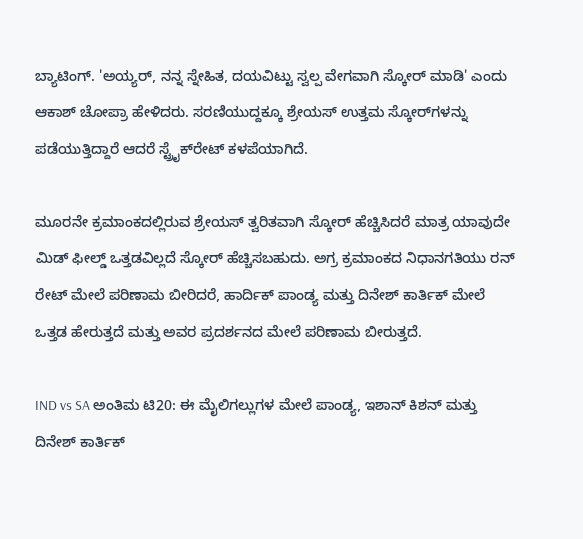ಬ್ಯಾಟಿಂಗ್. 'ಅಯ್ಯರ್, ನನ್ನ ಸ್ನೇಹಿತ, ದಯವಿಟ್ಟು ಸ್ವಲ್ಪ ವೇಗವಾಗಿ ಸ್ಕೋರ್ ಮಾಡಿ' ಎಂದು ಆಕಾಶ್ ಚೋಪ್ರಾ ಹೇಳಿದರು. ಸರಣಿಯುದ್ದಕ್ಕೂ ಶ್ರೇಯಸ್ ಉತ್ತಮ ಸ್ಕೋರ್‌ಗಳನ್ನು ಪಡೆಯುತ್ತಿದ್ದಾರೆ ಆದರೆ ಸ್ಟ್ರೈಕ್‌ರೇಟ್‌ ಕಳಪೆಯಾಗಿದೆ.

ಮೂರನೇ ಕ್ರಮಾಂಕದಲ್ಲಿರುವ ಶ್ರೇಯಸ್ ತ್ವರಿತವಾಗಿ ಸ್ಕೋರ್ ಹೆಚ್ಚಿಸಿದರೆ ಮಾತ್ರ ಯಾವುದೇ ಮಿಡ್ ಫೀಲ್ಡ್ ಒತ್ತಡವಿಲ್ಲದೆ ಸ್ಕೋರ್ ಹೆಚ್ಚಿಸಬಹುದು. ಅಗ್ರ ಕ್ರಮಾಂಕದ ನಿಧಾನಗತಿಯು ರನ್ ರೇಟ್ ಮೇಲೆ ಪರಿಣಾಮ ಬೀರಿದರೆ, ಹಾರ್ದಿಕ್ ಪಾಂಡ್ಯ ಮತ್ತು ದಿನೇಶ್ ಕಾರ್ತಿಕ್ ಮೇಲೆ ಒತ್ತಡ ಹೇರುತ್ತದೆ ಮತ್ತು ಅವರ ಪ್ರದರ್ಶನದ ಮೇಲೆ ಪರಿಣಾಮ ಬೀರುತ್ತದೆ.

IND vs SA ಅಂತಿಮ ಟಿ20: ಈ ಮೈಲಿಗಲ್ಲುಗಳ ಮೇಲೆ ಪಾಂಡ್ಯ, ಇಶಾನ್ ಕಿಶನ್ ಮತ್ತು ದಿನೇಶ್ ಕಾರ್ತಿಕ್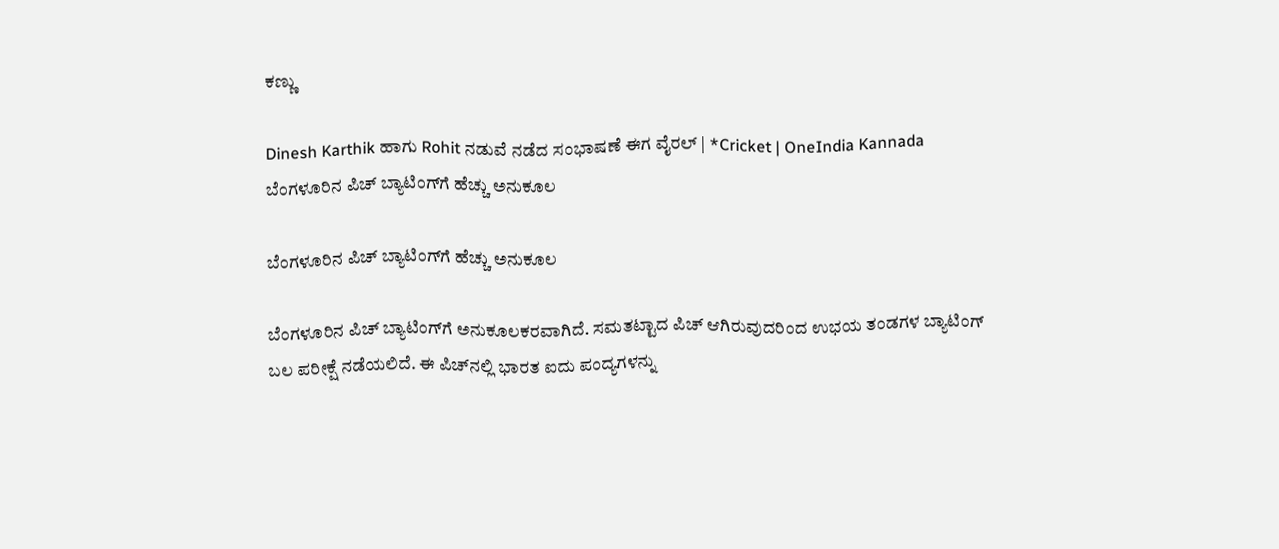ಕಣ್ಣು

Dinesh Karthik ಹಾಗು Rohit ನಡುವೆ ನಡೆದ ಸಂಭಾಷಣೆ ಈಗ ವೈರಲ್ | *Cricket | OneIndia Kannada
ಬೆಂಗಳೂರಿನ ಪಿಚ್‌ ಬ್ಯಾಟಿಂಗ್‌ಗೆ ಹೆಚ್ಚು ಅನುಕೂಲ

ಬೆಂಗಳೂರಿನ ಪಿಚ್‌ ಬ್ಯಾಟಿಂಗ್‌ಗೆ ಹೆಚ್ಚು ಅನುಕೂಲ

ಬೆಂಗಳೂರಿನ ಪಿಚ್ ಬ್ಯಾಟಿಂಗ್‌ಗೆ ಅನುಕೂಲಕರವಾಗಿದೆ. ಸಮತಟ್ಟಾದ ಪಿಚ್ ಆಗಿರುವುದರಿಂದ ಉಭಯ ತಂಡಗಳ ಬ್ಯಾಟಿಂಗ್ ಬಲ ಪರೀಕ್ಷೆ ನಡೆಯಲಿದೆ. ಈ ಪಿಚ್‌ನಲ್ಲಿ ಭಾರತ ಐದು ಪಂದ್ಯಗಳನ್ನು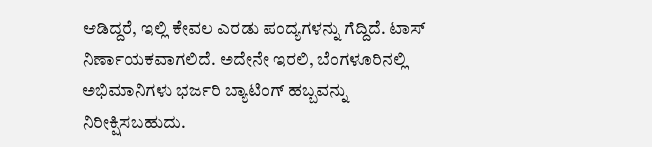ಆಡಿದ್ದರೆ, ಇಲ್ಲಿ ಕೇವಲ ಎರಡು ಪಂದ್ಯಗಳನ್ನು ಗೆದ್ದಿದೆ. ಟಾಸ್ ನಿರ್ಣಾಯಕವಾಗಲಿದೆ. ಅದೇನೇ ಇರಲಿ, ಬೆಂಗಳೂರಿನಲ್ಲಿ ಅಭಿಮಾನಿಗಳು ಭರ್ಜರಿ ಬ್ಯಾಟಿಂಗ್ ಹಬ್ಬವನ್ನು ನಿರೀಕ್ಷಿಸಬಹುದು.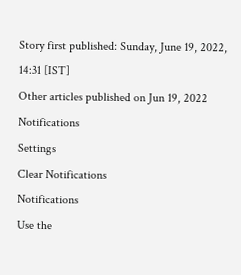Story first published: Sunday, June 19, 2022, 14:31 [IST]
Other articles published on Jun 19, 2022
Notifications
Settings
Clear Notifications
Notifications
Use the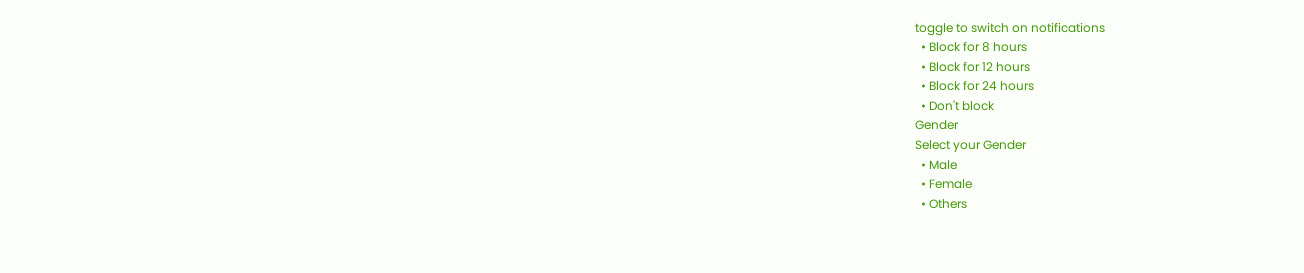toggle to switch on notifications
  • Block for 8 hours
  • Block for 12 hours
  • Block for 24 hours
  • Don't block
Gender
Select your Gender
  • Male
  • Female
  • Others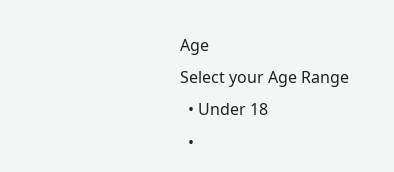Age
Select your Age Range
  • Under 18
  •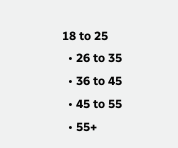18 to 25
  • 26 to 35
  • 36 to 45
  • 45 to 55
  • 55+